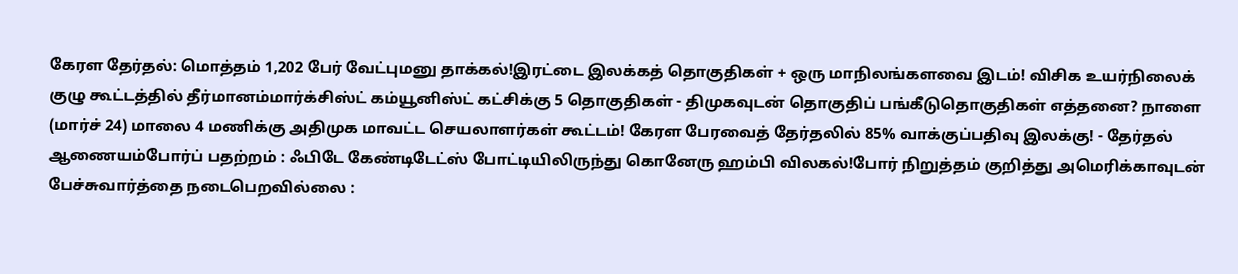கேரள தேர்தல்: மொத்தம் 1,202 பேர் வேட்புமனு தாக்கல்!இரட்டை இலக்கத் தொகுதிகள் + ஒரு மாநிலங்களவை இடம்! விசிக உயர்நிலைக் குழு கூட்டத்தில் தீர்மானம்மார்க்சிஸ்ட் கம்யூனிஸ்ட் கட்சிக்கு 5 தொகுதிகள் - திமுகவுடன் தொகுதிப் பங்கீடுதொகுதிகள் எத்தனை? நாளை (மார்ச் 24) மாலை 4 மணிக்கு அதிமுக மாவட்ட செயலாளர்கள் கூட்டம்! கேரள பேரவைத் தேர்தலில் 85% வாக்குப்பதிவு இலக்கு! - தேர்தல் ஆணையம்போர்ப் பதற்றம் : ஃபிடே கேண்டிடேட்ஸ் போட்டியிலிருந்து கொனேரு ஹம்பி விலகல்!போர் நிறுத்தம் குறித்து அமெரிக்காவுடன் பேச்சுவார்த்தை நடைபெறவில்லை :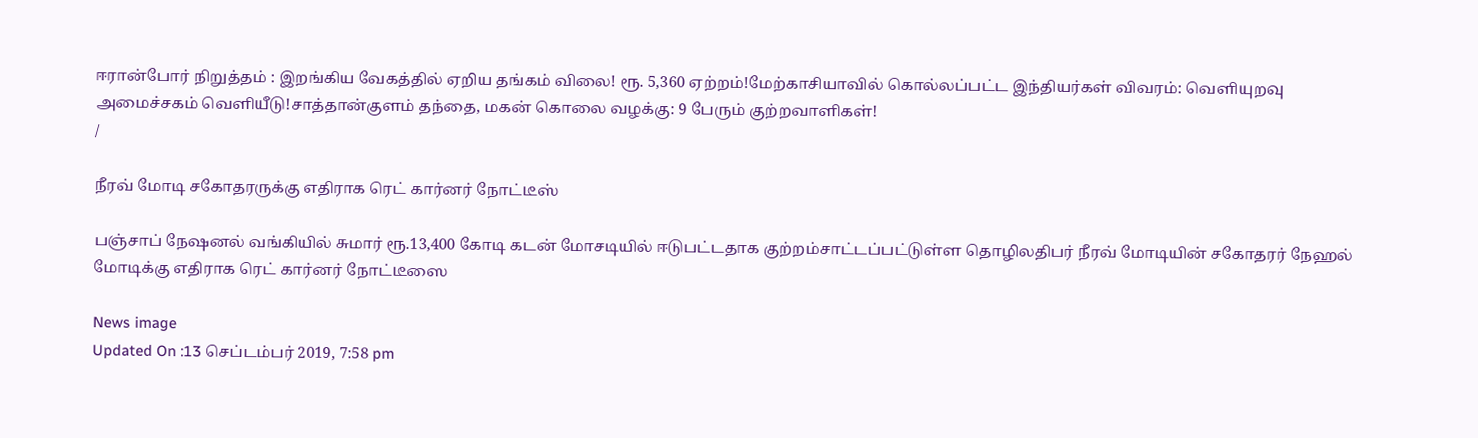ஈரான்போர் நிறுத்தம் : இறங்கிய வேகத்தில் ஏறிய தங்கம் விலை! ரூ. 5,360 ஏற்றம்!மேற்காசியாவில் கொல்லப்பட்ட இந்தியர்கள் விவரம்: வெளியுறவு அமைச்சகம் வெளியீடு!சாத்தான்குளம் தந்தை, மகன் கொலை வழக்கு: 9 பேரும் குற்றவாளிகள்!
/

நீரவ் மோடி சகோதரருக்கு எதிராக ரெட் கார்னர் நோட்டீஸ்

பஞ்சாப் நேஷனல் வங்கியில் சுமார் ரூ.13,400 கோடி கடன் மோசடியில் ஈடுபட்டதாக குற்றம்சாட்டப்பட்டுள்ள தொழிலதிபர் நீரவ் மோடியின் சகோதரர் நேஹல் மோடிக்கு எதிராக ரெட் கார்னர் நோட்டீஸை

News image
Updated On :13 செப்டம்பர் 2019, 7:58 pm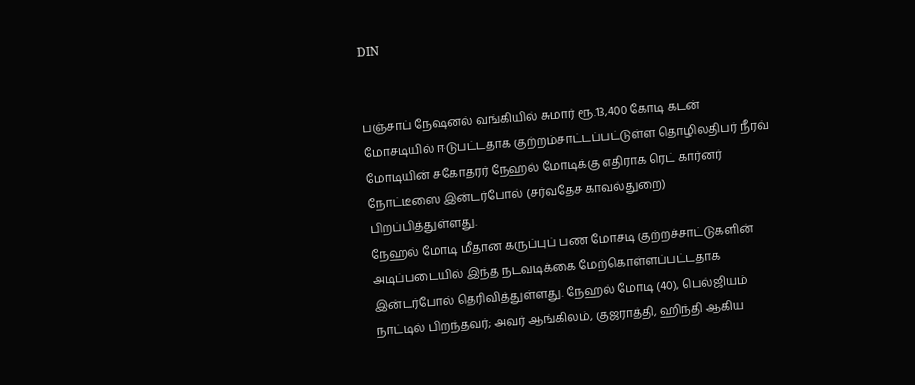DIN


பஞ்சாப் நேஷனல் வங்கியில் சுமார் ரூ.13,400 கோடி கடன் மோசடியில் ஈடுபட்டதாக குற்றம்சாட்டப்பட்டுள்ள தொழிலதிபர் நீரவ் மோடியின் சகோதரர் நேஹல் மோடிக்கு எதிராக ரெட் கார்னர் நோட்டீஸை இன்டர்போல் (சர்வதேச காவல்துறை) பிறப்பித்துள்ளது.
நேஹல் மோடி மீதான கருப்புப் பண மோசடி குற்றச்சாட்டுகளின் அடிப்படையில் இந்த நடவடிக்கை மேற்கொள்ளப்பட்டதாக இன்டர்போல் தெரிவித்துள்ளது. நேஹல் மோடி (40), பெல்ஜியம் நாட்டில் பிறந்தவர்; அவர் ஆங்கிலம், குஜராத்தி, ஹிந்தி ஆகிய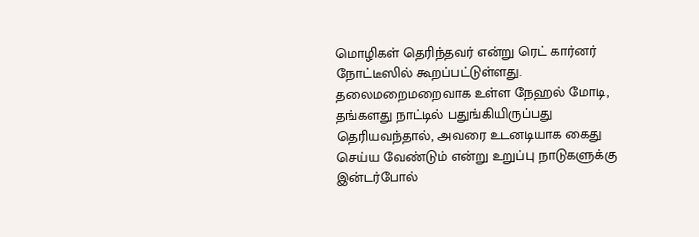மொழிகள் தெரிந்தவர் என்று ரெட் கார்னர் நோட்டீஸில் கூறப்பட்டுள்ளது.
தலைமறைமறைவாக உள்ள நேஹல் மோடி, தங்களது நாட்டில் பதுங்கியிருப்பது தெரியவந்தால், அவரை உடனடியாக கைது செய்ய வேண்டும் என்று உறுப்பு நாடுகளுக்கு இன்டர்போல்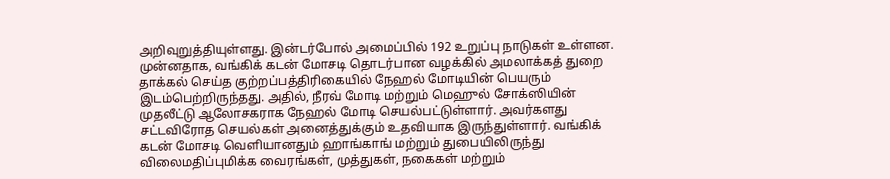அறிவுறுத்தியுள்ளது. இன்டர்போல் அமைப்பில் 192 உறுப்பு நாடுகள் உள்ளன.
முன்னதாக, வங்கிக் கடன் மோசடி தொடர்பான வழக்கில் அமலாக்கத் துறை தாக்கல் செய்த குற்றப்பத்திரிகையில் நேஹல் மோடியின் பெயரும் இடம்பெற்றிருந்தது. அதில், நீரவ் மோடி மற்றும் மெஹுல் சோக்ஸியின் முதலீட்டு ஆலோசகராக நேஹல் மோடி செயல்பட்டுள்ளார். அவர்களது சட்டவிரோத செயல்கள் அனைத்துக்கும் உதவியாக இருந்துள்ளார். வங்கிக் கடன் மோசடி வெளியானதும் ஹாங்காங் மற்றும் துபையிலிருந்து விலைமதிப்புமிக்க வைரங்கள், முத்துகள், நகைகள் மற்றும்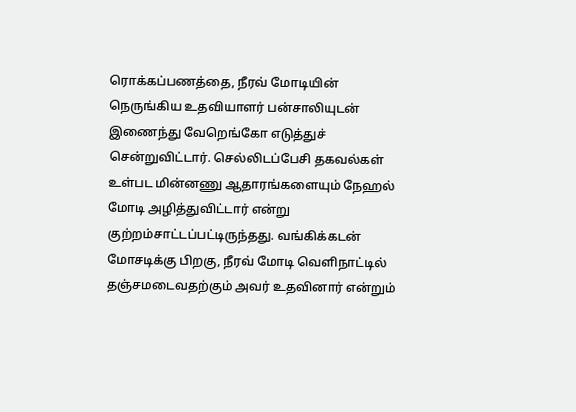ரொக்கப்பணத்தை, நீரவ் மோடியின் நெருங்கிய உதவியாளர் பன்சாலியுடன் இணைந்து வேறெங்கோ எடுத்துச் சென்றுவிட்டார். செல்லிடப்பேசி தகவல்கள் உள்பட மின்னணு ஆதாரங்களையும் நேஹல் மோடி அழித்துவிட்டார் என்று குற்றம்சாட்டப்பட்டிருந்தது. வங்கிக்கடன் மோசடிக்கு பிறகு, நீரவ் மோடி வெளிநாட்டில் தஞ்சமடைவதற்கும் அவர் உதவினார் என்றும்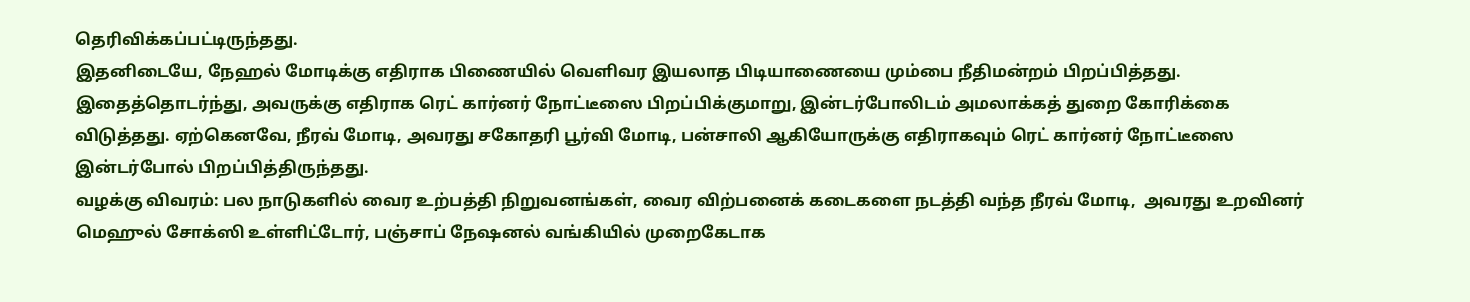தெரிவிக்கப்பட்டிருந்தது.
இதனிடையே, நேஹல் மோடிக்கு எதிராக பிணையில் வெளிவர இயலாத பிடியாணையை மும்பை நீதிமன்றம் பிறப்பித்தது. இதைத்தொடர்ந்து, அவருக்கு எதிராக ரெட் கார்னர் நோட்டீஸை பிறப்பிக்குமாறு, இன்டர்போலிடம் அமலாக்கத் துறை கோரிக்கை விடுத்தது. ஏற்கெனவே, நீரவ் மோடி, அவரது சகோதரி பூர்வி மோடி, பன்சாலி ஆகியோருக்கு எதிராகவும் ரெட் கார்னர் நோட்டீஸை இன்டர்போல் பிறப்பித்திருந்தது.
வழக்கு விவரம்: பல நாடுகளில் வைர உற்பத்தி நிறுவனங்கள், வைர விற்பனைக் கடைகளை நடத்தி வந்த நீரவ் மோடி,  அவரது உறவினர் மெஹுல் சோக்ஸி உள்ளிட்டோர், பஞ்சாப் நேஷனல் வங்கியில் முறைகேடாக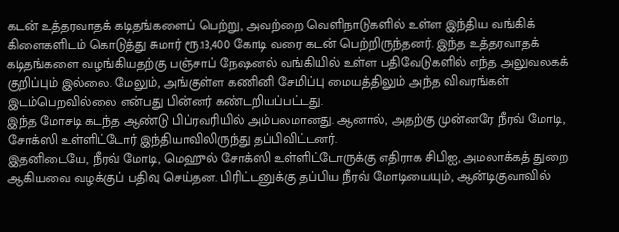கடன் உத்தரவாதக் கடிதங்களைப் பெற்று, அவற்றை வெளிநாடுகளில் உள்ள இந்திய வங்கிக் கிளைகளிடம் கொடுத்து சுமார் ரூ.13,400 கோடி வரை கடன் பெற்றிருந்தனர். இந்த உத்தரவாதக் கடிதங்களை வழங்கியதற்கு பஞ்சாப் நேஷனல் வங்கியில் உள்ள பதிவேடுகளில் எந்த அலுவலகக் குறிப்பும் இல்லை. மேலும், அங்குள்ள கணினி சேமிப்பு மையத்திலும் அந்த விவரங்கள் இடம்பெறவில்லை என்பது பின்னர் கண்டறியப்பட்டது.
இந்த மோசடி கடந்த ஆண்டு பிப்ரவரியில் அம்பலமானது. ஆனால், அதற்கு முன்னரே நீரவ் மோடி, சோக்ஸி உள்ளிட்டோர் இந்தியாவிலிருந்து தப்பிவிட்டனர்.
இதனிடையே, நீரவ் மோடி, மெஹுல் சோக்ஸி உள்ளிட்டோருக்கு எதிராக சிபிஐ, அமலாக்கத் துறை ஆகியவை வழக்குப் பதிவு செய்தன. பிரிட்டனுக்கு தப்பிய நீரவ் மோடியையும், ஆன்டிகுவாவில்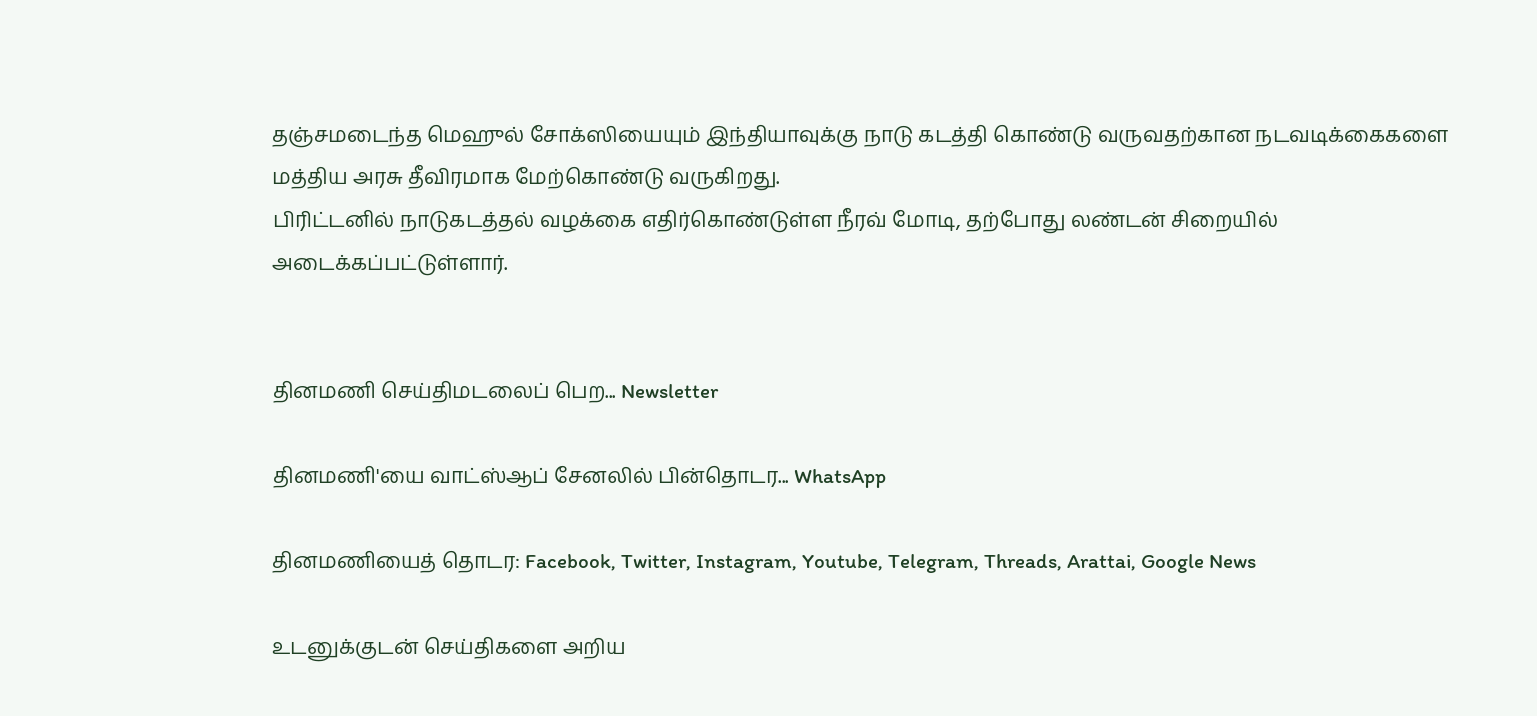தஞ்சமடைந்த மெஹுல் சோக்ஸியையும் இந்தியாவுக்கு நாடு கடத்தி கொண்டு வருவதற்கான நடவடிக்கைகளை மத்திய அரசு தீவிரமாக மேற்கொண்டு வருகிறது.
பிரிட்டனில் நாடுகடத்தல் வழக்கை எதிர்கொண்டுள்ள நீரவ் மோடி, தற்போது லண்டன் சிறையில் அடைக்கப்பட்டுள்ளார்.


தினமணி செய்திமடலைப் பெற... Newsletter

தினமணி'யை வாட்ஸ்ஆப் சேனலில் பின்தொடர... WhatsApp

தினமணியைத் தொடர: Facebook, Twitter, Instagram, Youtube, Telegram, Threads, Arattai, Google News

உடனுக்குடன் செய்திகளை அறிய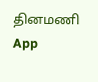தினமணி App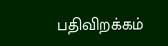பதிவிறக்கம்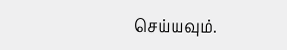செய்யவும்.